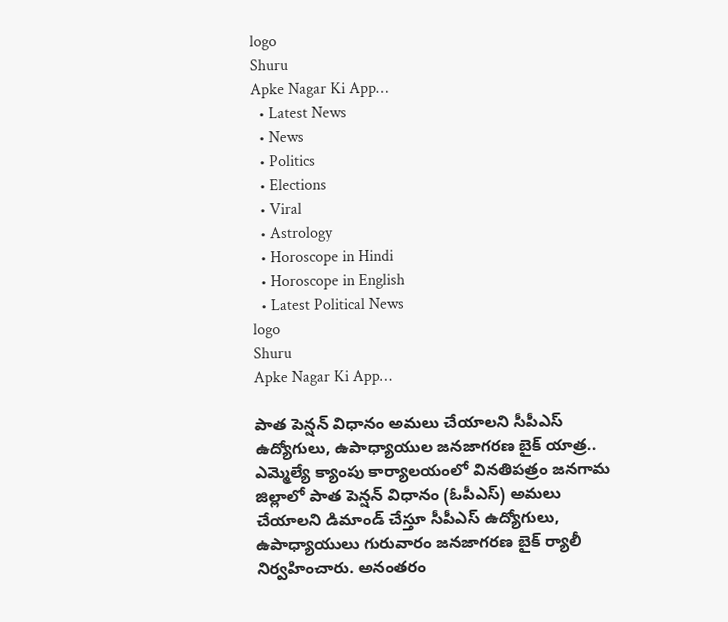logo
Shuru
Apke Nagar Ki App…
  • Latest News
  • News
  • Politics
  • Elections
  • Viral
  • Astrology
  • Horoscope in Hindi
  • Horoscope in English
  • Latest Political News
logo
Shuru
Apke Nagar Ki App…

పాత పెన్షన్ విధానం అమలు చేయాలని సీపీఎస్ ఉద్యోగులు, ఉపాధ్యాయుల జనజాగరణ బైక్ యాత్ర.. ఎమ్మెల్యే క్యాంపు కార్యాలయంలో వినతిపత్రం జనగామ జిల్లాలో పాత పెన్షన్ విధానం (ఓపీఎస్) అమలు చేయాలని డిమాండ్ చేస్తూ సీపీఎస్ ఉద్యోగులు, ఉపాధ్యాయులు గురువారం జనజాగరణ బైక్ ర్యాలీ నిర్వహించారు. అనంతరం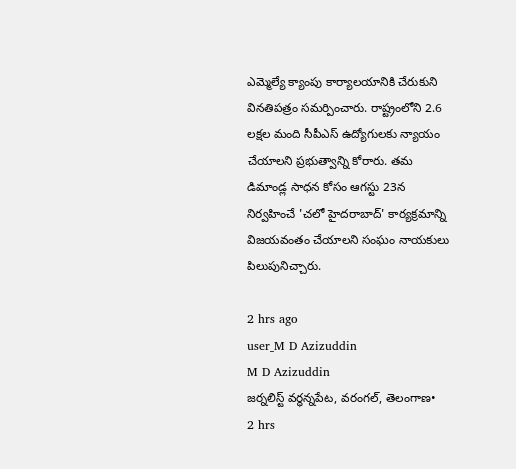ఎమ్మెల్యే క్యాంపు కార్యాలయానికి చేరుకుని వినతిపత్రం సమర్పించారు. రాష్ట్రంలోని 2.6 లక్షల మంది సీపీఎస్ ఉద్యోగులకు న్యాయం చేయాలని ప్రభుత్వాన్ని కోరారు. తమ డిమాండ్ల సాధన కోసం ఆగస్టు 23న నిర్వహించే 'చలో హైదరాబాద్' కార్యక్రమాన్ని విజయవంతం చేయాలని సంఘం నాయకులు పిలుపునిచ్చారు.

2 hrs ago
user_M D Azizuddin
M D Azizuddin
జర్నలిస్ట్ వర్ధన్నపేట, వరంగల్, తెలంగాణ•
2 hrs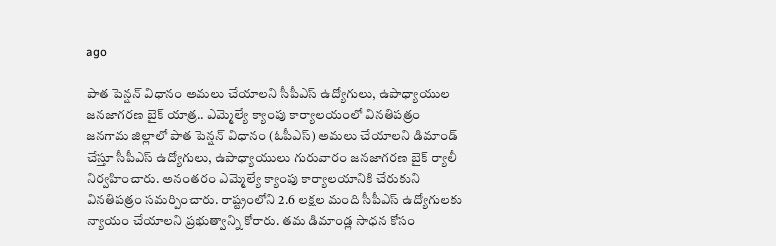ago

పాత పెన్షన్ విధానం అమలు చేయాలని సీపీఎస్ ఉద్యోగులు, ఉపాధ్యాయుల జనజాగరణ బైక్ యాత్ర.. ఎమ్మెల్యే క్యాంపు కార్యాలయంలో వినతిపత్రం జనగామ జిల్లాలో పాత పెన్షన్ విధానం (ఓపీఎస్) అమలు చేయాలని డిమాండ్ చేస్తూ సీపీఎస్ ఉద్యోగులు, ఉపాధ్యాయులు గురువారం జనజాగరణ బైక్ ర్యాలీ నిర్వహించారు. అనంతరం ఎమ్మెల్యే క్యాంపు కార్యాలయానికి చేరుకుని వినతిపత్రం సమర్పించారు. రాష్ట్రంలోని 2.6 లక్షల మంది సీపీఎస్ ఉద్యోగులకు న్యాయం చేయాలని ప్రభుత్వాన్ని కోరారు. తమ డిమాండ్ల సాధన కోసం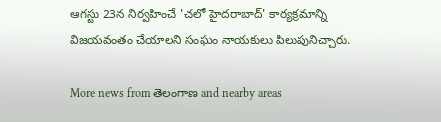ఆగస్టు 23న నిర్వహించే 'చలో హైదరాబాద్' కార్యక్రమాన్ని విజయవంతం చేయాలని సంఘం నాయకులు పిలుపునిచ్చారు.

More news from తెలంగాణ and nearby areas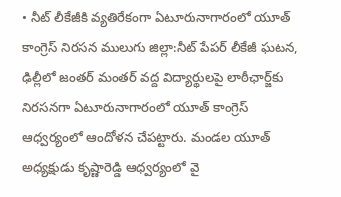• నీట్ లీకేజీకి వ్యతిరేకంగా ఏటూరునాగారంలో యూత్ కాంగ్రెస్ నిరసన ములుగు జిల్లా:నీట్ పేపర్ లీకేజీ ఘటన, ఢిల్లీలో జంతర్ మంతర్ వద్ద విద్యార్థులపై లాఠీఛార్జ్‌కు నిరసనగా ఏటూరునాగారంలో యూత్ కాంగ్రెస్ ఆధ్వర్యంలో ఆందోళన చేపట్టారు. మండల యూత్ అధ్యక్షుడు కృష్ణారెడ్డి ఆధ్వర్యంలో వై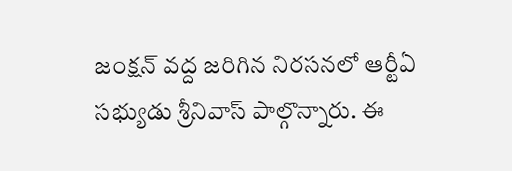జంక్షన్ వద్ద జరిగిన నిరసనలో ఆర్టీఏ సభ్యుడు శ్రీనివాస్ పాల్గొన్నారు. ఈ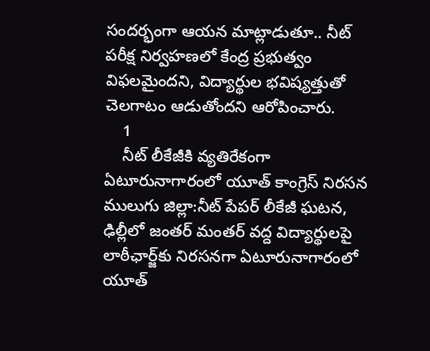సందర్భంగా ఆయన మాట్లాడుతూ.. నీట్ పరీక్ష నిర్వహణలో కేంద్ర ప్రభుత్వం విఫలమైందని, విద్యార్థుల భవిష్యత్తుతో చెలగాటం ఆడుతోందని ఆరోపించారు.
    1
    నీట్ లీకేజీకి వ్యతిరేకంగా ఏటూరునాగారంలో యూత్ కాంగ్రెస్ నిరసన
ములుగు జిల్లా:నీట్ పేపర్ లీకేజీ ఘటన, ఢిల్లీలో జంతర్ మంతర్ వద్ద విద్యార్థులపై లాఠీఛార్జ్‌కు నిరసనగా ఏటూరునాగారంలో యూత్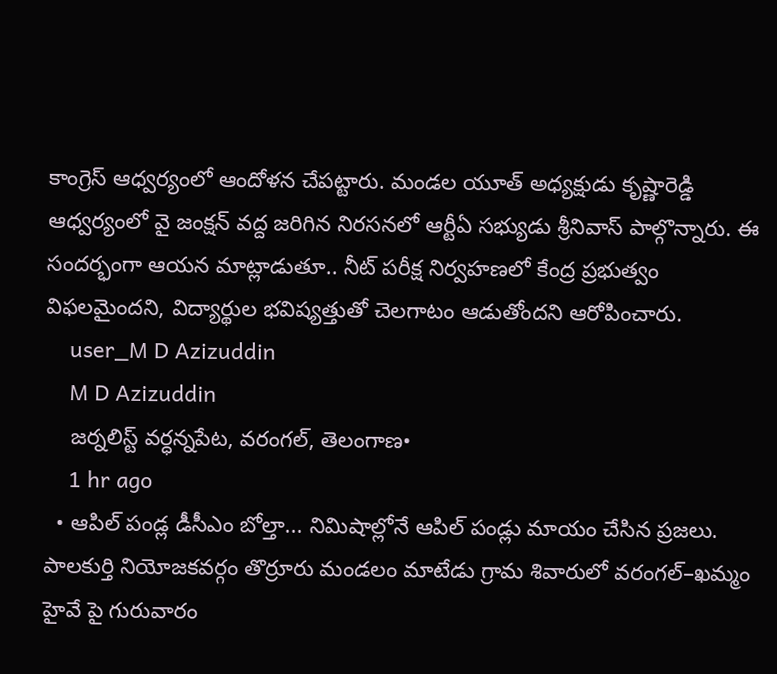కాంగ్రెస్ ఆధ్వర్యంలో ఆందోళన చేపట్టారు. మండల యూత్ అధ్యక్షుడు కృష్ణారెడ్డి ఆధ్వర్యంలో వై జంక్షన్ వద్ద జరిగిన నిరసనలో ఆర్టీఏ సభ్యుడు శ్రీనివాస్ పాల్గొన్నారు. ఈ సందర్భంగా ఆయన మాట్లాడుతూ.. నీట్ పరీక్ష నిర్వహణలో కేంద్ర ప్రభుత్వం విఫలమైందని, విద్యార్థుల భవిష్యత్తుతో చెలగాటం ఆడుతోందని ఆరోపించారు.
    user_M D Azizuddin
    M D Azizuddin
    జర్నలిస్ట్ వర్ధన్నపేట, వరంగల్, తెలంగాణ•
    1 hr ago
  • ఆపిల్ పండ్ల డీసీఎం బోల్తా... నిమిషాల్లోనే ఆపిల్ పండ్లు మాయం చేసిన ప్రజలు. పాలకుర్తి నియోజకవర్గం తొర్రూరు మండలం మాటేడు గ్రామ శివారులో వరంగల్–ఖమ్మం హైవే పై గురువారం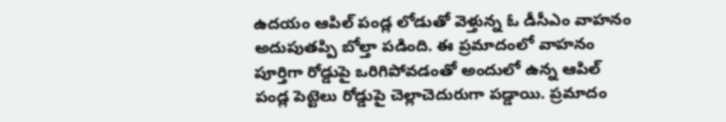ఉదయం ఆపిల్ పండ్ల లోడుతో వెళ్తున్న ఓ డీసీఎం వాహనం అదుపుతప్పి బోల్తా పడింది. ఈ ప్రమాదంలో వాహనం పూర్తిగా రోడ్డుపై ఒరిగిపోవడంతో అందులో ఉన్న ఆపిల్ పండ్ల పెట్టెలు రోడ్డుపై చెల్లాచెదురుగా పడ్డాయి. ప్రమాదం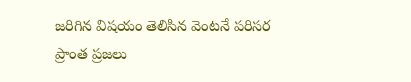జరిగిన విషయం తెలిసిన వెంటనే పరిసర ప్రాంత ప్రజలు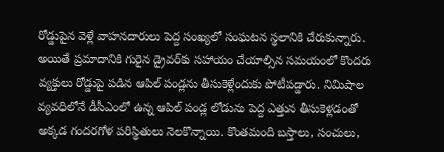రోడ్డుపైన వెళ్లే వాహనదారులు పెద్ద సంఖ్యలో సంఘటన స్థలానికి చేరుకున్నారు. అయితే ప్రమాదానికి గురైన డ్రైవర్‌కు సహాయం చేయాల్సిన సమయంలో కొందరు వ్యక్తులు రోడ్డుపై పడిన ఆపిల్ పండ్లను తీసుకెళ్లేందుకు పోటీపడ్డారు. నిమిషాల వ్యవధిలోనే డీసీఎంలో ఉన్న ఆపిల్ పండ్ల లోడును పెద్ద ఎత్తున తీసుకెళ్లడంతో అక్కడ గందరగోళ పరిస్థితులు నెలకొన్నాయి. కొంతమంది బస్తాలు, సంచులు,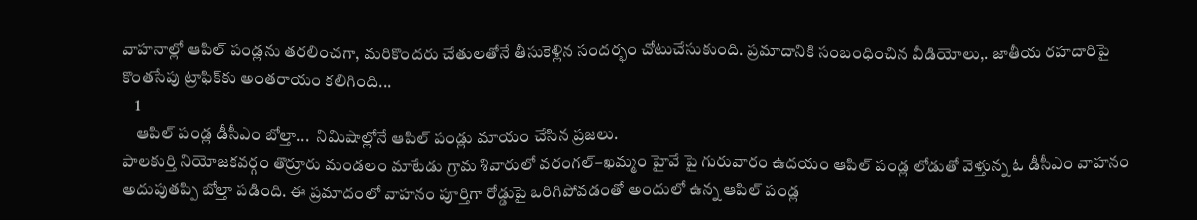వాహనాల్లో ఆపిల్ పండ్లను తరలించగా, మరికొందరు చేతులతోనే తీసుకెళ్లిన సందర్భం చోటుచేసుకుంది. ప్రమాదానికి సంబంధించిన వీడియోలు,. జాతీయ రహదారిపై కొంతసేపు ట్రాఫిక్‌కు అంతరాయం కలిగింది...
    1
    ఆపిల్ పండ్ల డీసీఎం బోల్తా...  నిమిషాల్లోనే ఆపిల్ పండ్లు మాయం చేసిన ప్రజలు.
పాలకుర్తి నియోజకవర్గం తొర్రూరు మండలం మాటేడు గ్రామ శివారులో వరంగల్–ఖమ్మం హైవే పై గురువారం ఉదయం ఆపిల్ పండ్ల లోడుతో వెళ్తున్న ఓ డీసీఎం వాహనం అదుపుతప్పి బోల్తా పడింది. ఈ ప్రమాదంలో వాహనం పూర్తిగా రోడ్డుపై ఒరిగిపోవడంతో అందులో ఉన్న ఆపిల్ పండ్ల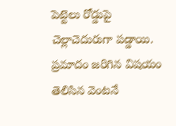పెట్టెలు రోడ్డుపై చెల్లాచెదురుగా పడ్డాయి.
ప్రమాదం జరిగిన విషయం తెలిసిన వెంటనే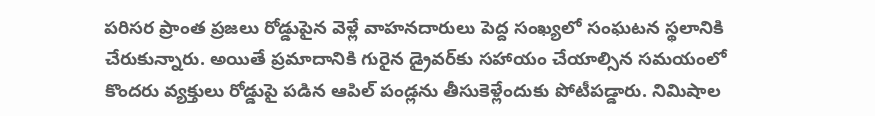పరిసర ప్రాంత ప్రజలు రోడ్డుపైన వెళ్లే వాహనదారులు పెద్ద సంఖ్యలో సంఘటన స్థలానికి చేరుకున్నారు. అయితే ప్రమాదానికి గురైన డ్రైవర్‌కు సహాయం చేయాల్సిన సమయంలో కొందరు వ్యక్తులు రోడ్డుపై పడిన ఆపిల్ పండ్లను తీసుకెళ్లేందుకు పోటీపడ్డారు. నిమిషాల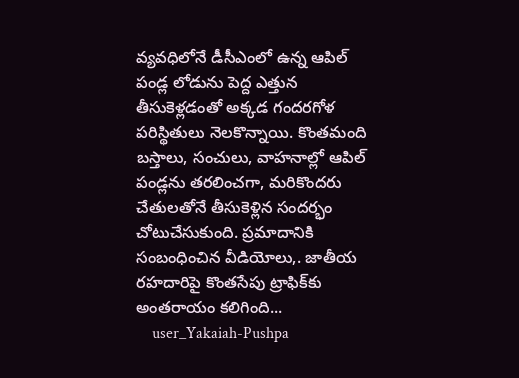వ్యవధిలోనే డీసీఎంలో ఉన్న ఆపిల్ పండ్ల లోడును పెద్ద ఎత్తున తీసుకెళ్లడంతో అక్కడ గందరగోళ పరిస్థితులు నెలకొన్నాయి. కొంతమంది బస్తాలు, సంచులు, వాహనాల్లో ఆపిల్ పండ్లను తరలించగా, మరికొందరు చేతులతోనే తీసుకెళ్లిన సందర్భం చోటుచేసుకుంది. ప్రమాదానికి సంబంధించిన వీడియోలు,. జాతీయ రహదారిపై కొంతసేపు ట్రాఫిక్‌కు అంతరాయం కలిగింది...
    user_Yakaiah-Pushpa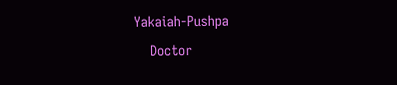Yakaiah-Pushpa
    Doctor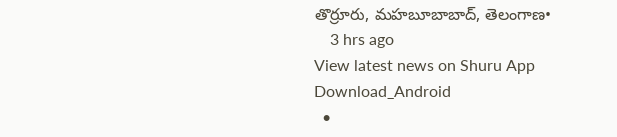తొర్రూరు, మహబూబాబాద్, తెలంగాణ•
    3 hrs ago
View latest news on Shuru App
Download_Android
  •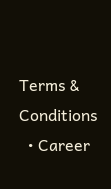Terms & Conditions
  • Career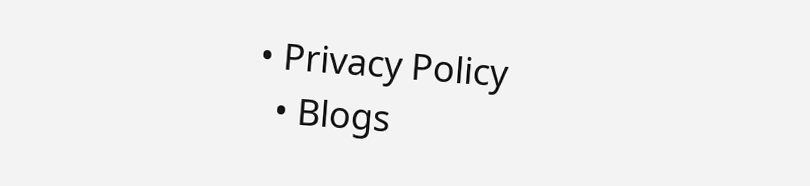• Privacy Policy
  • Blogs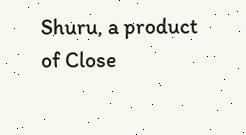Shuru, a product of Close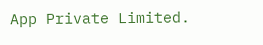App Private Limited.